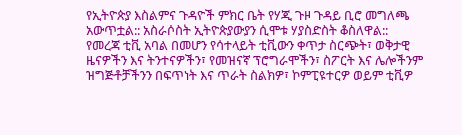የኢትዮጵያ እስልምና ጉዳዮች ምክር ቤት የሃጂ ጉዞ ጉዳይ ቢሮ መግለጫ አውጥቷል:: አስራሶስት ኢትዮጵያውያን ሲሞቱ ሃያስድስት ቆስለዋል::
የመረጃ ቲቪ አባል በመሆን የሳተላይት ቲቪውን ቀጥታ ስርጭት፣ ወቅታዊ ዜናዎችን እና ትንተናዎችን፣ የመዝናኛ ፕሮግራሞችን፣ ስፖርት እና ሌሎችንም ዝግጅቶቻችንን በፍጥነት እና ጥራት ስልክዎ፣ ኮምፒዩተርዎ ወይም ቲቪዎ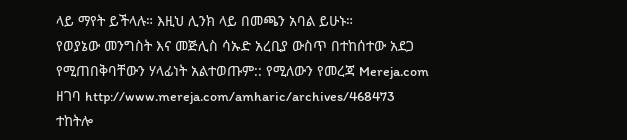ላይ ማየት ይችላሉ። እዚህ ሊንክ ላይ በመጫን አባል ይሁኑ።
የወያኔው መንግስት እና መጅሊስ ሳኡድ አረቢያ ውስጥ በተከሰተው አደጋ የሚጠበቅባቸውን ሃላፊነት አልተወጡም:: የሚለውን የመረጃ Mereja.com ዘገባ http://www.mereja.com/amharic/archives/468473 ተከትሎ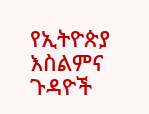የኢትዮጵያ እስልምና ጉዳዮች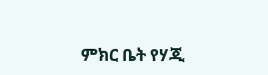ምክር ቤት የሃጂ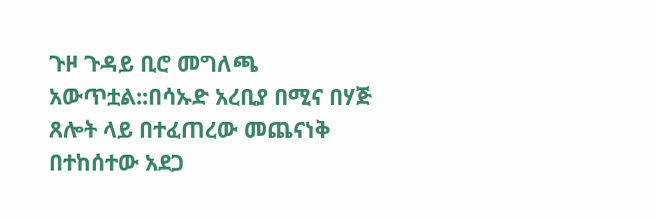ጉዞ ጉዳይ ቢሮ መግለጫ አውጥቷል::በሳኡድ አረቢያ በሚና በሃጅ ጸሎት ላይ በተፈጠረው መጨናነቅ በተከሰተው አደጋ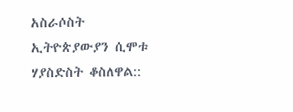አስራሶስት ኢትዮጵያውያን ሲሞቱ ሃያስድስት ቆስለዋል::